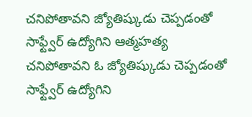చనిపోతావని జ్యోతిష్కుడు చెప్పడంతో సాఫ్ట్వేర్ ఉద్యోగిని ఆత్మహత్య
చనిపోతావని ఓ జ్యోతిష్కుడు చెప్పడంతో సాఫ్ట్వేర్ ఉద్యోగిని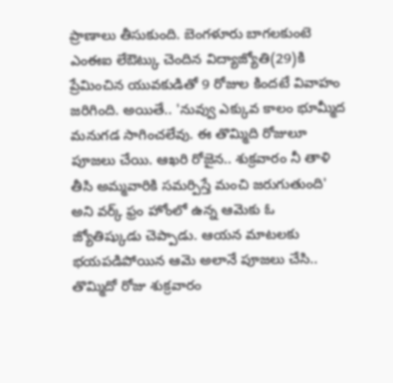ప్రాణాలు తీసుకుంది. బెంగళూరు బాగలకుంటె ఎంఈఐ లేఔట్కు చెందిన విద్యాజ్యోతి(29)కి ప్రేమించిన యువకుడితో 9 రోజుల కిందటే వివాహం జరిగింది. అయితే.. 'నువ్వు ఎక్కువ కాలం భూమ్మీద మనుగడ సాగించలేవు. ఈ తొమ్మిది రోజులూ పూజలు చేయి. ఆఖరి రోజైన.. శుక్రవారం నీ తాళి తీసి అమ్మవారికి సమర్పిస్తే మంచి జరుగుతుంది' అని వర్క్ ఫ్రం హోంలో ఉన్న ఆమెకు ఓ జ్యోతిష్కుడు చెప్పాడు. ఆయన మాటలకు భయపడిపోయిన ఆమె అలానే పూజలు చేసి.. తొమ్మిదో రోజు శుక్రవారం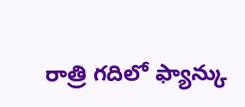రాత్రి గదిలో ఫ్యాన్కు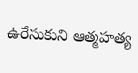ఉరేసుకుని ఆత్మహత్య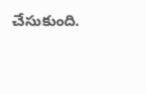చేసుకుంది.